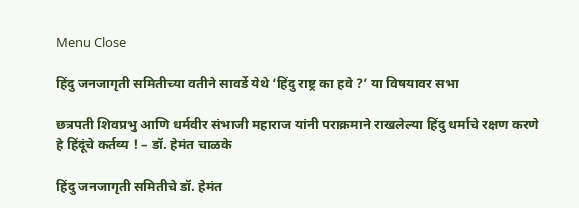Menu Close

हिंदु जनजागृती समितीच्या वतीने सावर्डे येथे ‘हिंदु राष्ट्र का हवे ?’ या विषयावर सभा

छत्रपती शिवप्रभु आणि धर्मवीर संभाजी महाराज यांनी पराक्रमाने राखलेल्या हिंदु धर्माचे रक्षण करणे हे हिंदूंचे कर्तव्य ! – डॉ. हेमंत चाळके

हिंदु जनजागृती समितीचे डॉ. हेमंत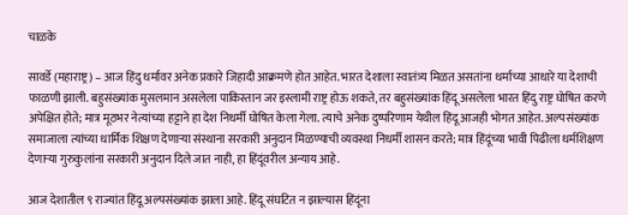चाळके

सावर्डे (महाराष्ट्र) – आज हिंदु धर्मावर अनेक प्रकारे जिहादी आक्रमणे होत आहेत. भारत देशाला स्वातंत्र्य मिळत असतांना धर्माच्या आधारे या देशाची फाळणी झाली. बहुसंख्यांक मुसलमान असलेला पाकिस्तान जर इस्लामी राष्ट्र होऊ शकते, तर बहुसंख्यांक हिंदू असलेला भारत हिंदु राष्ट्र घोषित करणे अपेक्षित होते; मात्र मूठभर नेत्यांच्या हट्टाने हा देश निधर्मी घोषित केला गेला. त्याचे अनेक दुष्परिणाम येथील हिंदू आजही भोगत आहेत. अल्पसंख्यांक समाजाला त्यांच्या धार्मिक शिक्षण देणार्‍या संस्थाना सरकारी अनुदान मिळण्याची व्यवस्था निधर्मी शासन करते; मात्र हिंदूंच्या भावी पिढीला धर्मशिक्षण देणार्‍या गुरुकुलांना सरकारी अनुदान दिले जात नाही, हा हिंदूंवरील अन्याय आहे.

आज देशातील ९ राज्यांत हिंदू अल्पसंख्यांक झाला आहे. हिंदू संघटित न झाल्यास हिंदूंना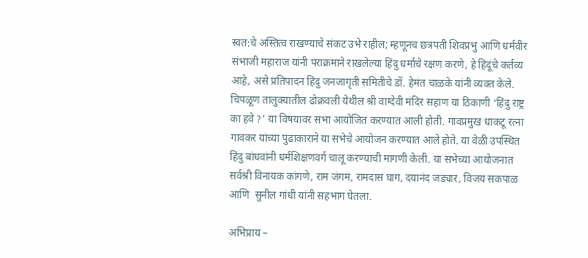स्वत:चे अस्तित्व राखण्याचे संकट उभे राहील; म्हणूनच छत्रपती शिवप्रभु आणि धर्मवीर संभाजी महाराज यांनी पराक्रमाने राखलेल्या हिंदु धर्माचे रक्षण करणे, हे हिंदूंचे कर्तव्य आहे, असे प्रतिपादन हिंदु जनजागृती समितीचे डॉ. हेमंत चाळके यांनी व्यक्त केले. चिपळूण तालुक्यातील ढोक्रवली येथील श्री वाग्देवी मंदिर सहाण या ठिकाणी ‘हिंदु राष्ट्र का हवे ?’ या विषयावर सभा आयोजित करण्यात आली होती. गावप्रमुख धाकटू रत्ना गावकर यांच्या पुढाकाराने या सभेचे आयोजन करण्यात आले होते. या वेळी उपस्थित हिंदु बांधवांनी धर्मशिक्षणवर्ग चालू करण्याची मागणी केली. या सभेच्या आयोजनात  सर्वश्री विनायक कांगणे, राम जंगम, रामदास घाग, दयानंद जड्यार, विजय सकपाळ आणि  सुनील गांधी यांनी सहभाग घेतला.

अभिप्राय –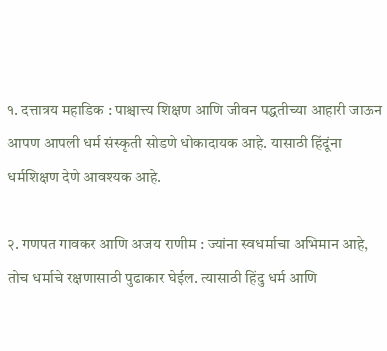१. दत्तात्रय महाडिक : पाश्चात्त्य शिक्षण आणि जीवन पद्धतीच्या आहारी जाऊन आपण आपली धर्म संस्कृती सोडणे धोकादायक आहे. यासाठी हिंदूंना धर्मशिक्षण देणे आवश्यक आहे.

२. गणपत गावकर आणि अजय राणीम : ज्यांना स्वधर्माचा अभिमान आहे, तोच धर्माचे रक्षणासाठी पुढाकार घेईल. त्यासाठी हिंदु धर्म आणि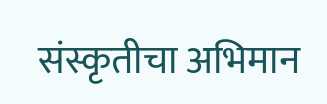संस्कृतीचा अभिमान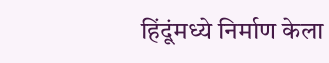हिंदूंमध्ये निर्माण केला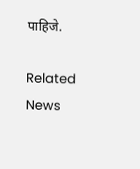पाहिजे.

Related News